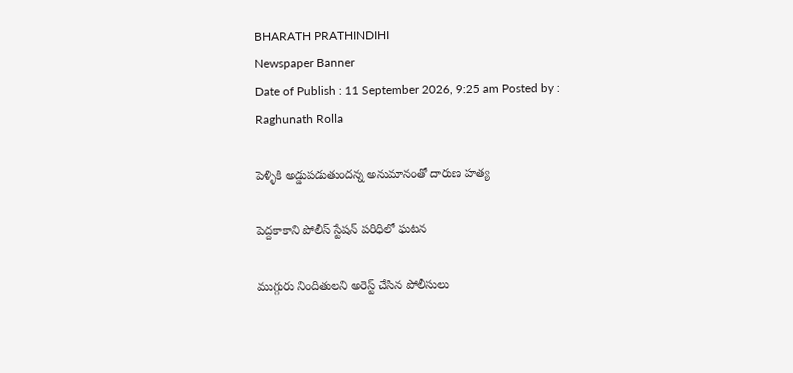BHARATH PRATHINDIHI
Newspaper Banner
Date of Publish : 11 September 2026, 9:25 am Posted by : Raghunath Rolla

పెళ్ళికి అడ్డుపడుతుందన్న అనుమానంతో దారుణ హత్య

పెద్దకాకాని పోలీస్ స్టేషన్ పరిధిలో ఘటన

ముగ్గురు నిందితులని అరెస్ట్ చేసిన పోలీసులు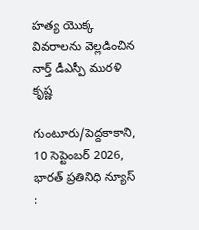హత్య యొక్క వివరాలను వెల్లడించిన నార్త్ డీఎస్పీ మురళి కృష్ణ

గుంటూరు/పెద్దకాకాని, 10 సెప్టెంబర్ 2026, భారత్ ప్రతినిధి న్యూస్ :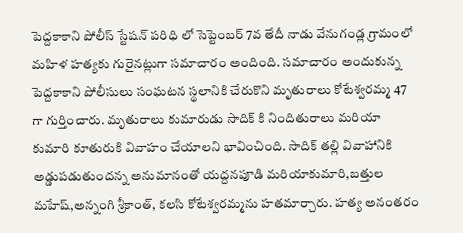పెద్దకాకాని పోలీస్ స్టేషన్ పరిధి లో సెప్టెంబర్ 7వ తేదీ నాడు వేనుగండ్ల గ్రామంలో మహిళ హత్యకు గురైనట్లుగా సమాచారం అందింది. సమాచారం అందుకున్న పెద్దకాకాని పోలీసులు సంఘటన స్థలానికి చేరుకొని మృతురాలు కోటేశ్వరమ్మ 47 గా గుర్తించారు. మృతురాలు కుమారుడు సాదిక్ కి నిందితురాలు మరియా కుమారి కూతురుకి వివాహం చేయాలని భావించింది. సాదిక్ తల్లి వివాహానికి అడ్డుపడుతుందన్న అనుమానంతో యద్దనపూడి మరియాకుమారి,బత్తుల మహేష్,అన్నంగి శ్రీకాంత్, కలసి కోటేశ్వరమ్మను హతమార్చారు. హత్య అనంతరం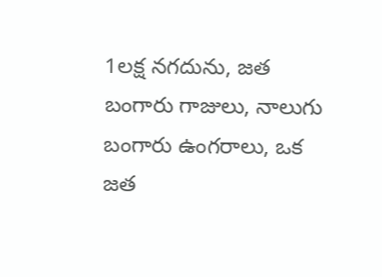1లక్ష నగదును, జత బంగారు గాజులు, నాలుగు బంగారు ఉంగరాలు, ఒక జత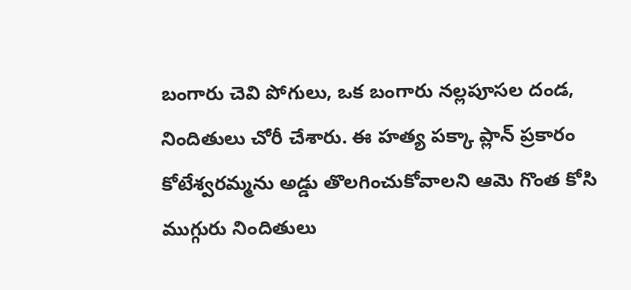బంగారు చెవి పోగులు, ఒక బంగారు నల్లపూసల దండ, నిందితులు చోరీ చేశారు. ఈ హత్య పక్కా ప్లాన్ ప్రకారం కోటేశ్వరమ్మను అడ్డు తొలగించుకోవాలని ఆమె గొంత కోసి ముగ్గురు నిందితులు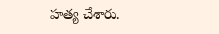హత్య చేశారు.